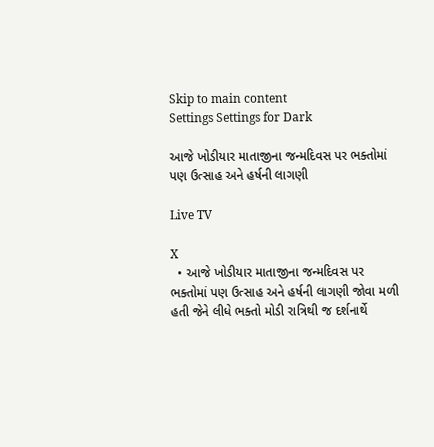Skip to main content
Settings Settings for Dark

આજે ખોડીયાર માતાજીના જન્મદિવસ પર ભક્તોમાં પણ ઉત્સાહ અને હર્ષની લાગણી

Live TV

X
  • આજે ખોડીયાર માતાજીના જન્મદિવસ પર ભક્તોમાં પણ ઉત્સાહ અને હર્ષની લાગણી જોવા મળી હતી જેને લીધે ભક્તો મોડી રાત્રિથી જ દર્શનાર્થે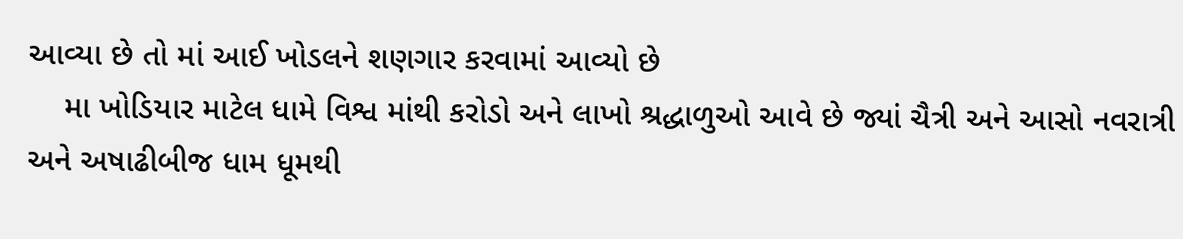આવ્યા છે તો માં આઈ ખોડલને શણગાર કરવામાં આવ્યો છે
    મા ખોડિયાર માટેલ ધામે વિશ્વ માંથી કરોડો અને લાખો શ્રદ્ધાળુઓ આવે છે જ્યાં ચૈત્રી અને આસો નવરાત્રી અને અષાઢીબીજ ધામ ધૂમથી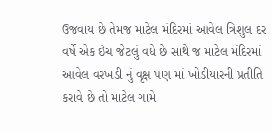ઉજવાય છે તેમજ માટેલ મંદિરમાં આવેલ ત્રિશુલ દર વર્ષે એક ઇંચ જેટલું વધે છે સાથે જ માટેલ મંદિરમાં આવેલ વરખડી નું વૃક્ષ પણ માં ખોડીયારની પ્રતીતિ કરાવે છે તો માટેલ ગામે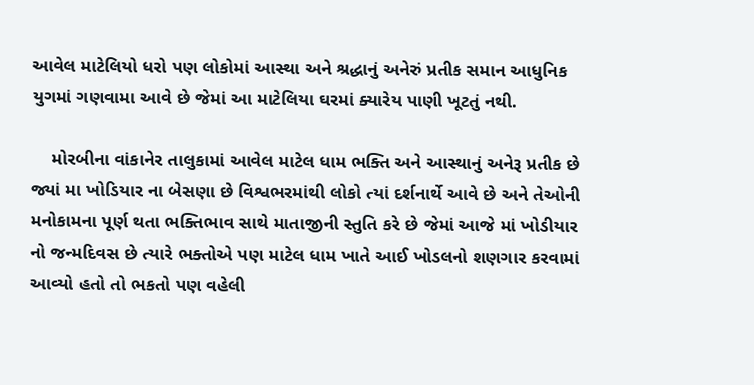આવેલ માટેલિયો ધરો પણ લોકોમાં આસ્થા અને શ્રદ્ધાનું અનેરું પ્રતીક સમાન આધુનિક યુગમાં ગણવામા આવે છે જેમાં આ માટેલિયા ઘરમાં ક્યારેય પાણી ખૂટતું નથી.

    મોરબીના વાંકાનેર તાલુકામાં આવેલ માટેલ ધામ ભક્તિ અને આસ્થાનું અનેરૂ પ્રતીક છે જ્યાં મા ખોડિયાર ના બેસણા છે વિશ્વભરમાંથી લોકો ત્યાં દર્શનાર્થે આવે છે અને તેઓની મનોકામના પૂર્ણ થતા ભક્તિભાવ સાથે માતાજીની સ્તુતિ કરે છે જેમાં આજે માં ખોડીયાર નો જન્મદિવસ છે ત્યારે ભક્તોએ પણ માટેલ ધામ ખાતે આઈ ખોડલનો શણગાર કરવામાં આવ્યો હતો તો ભકતો પણ વહેલી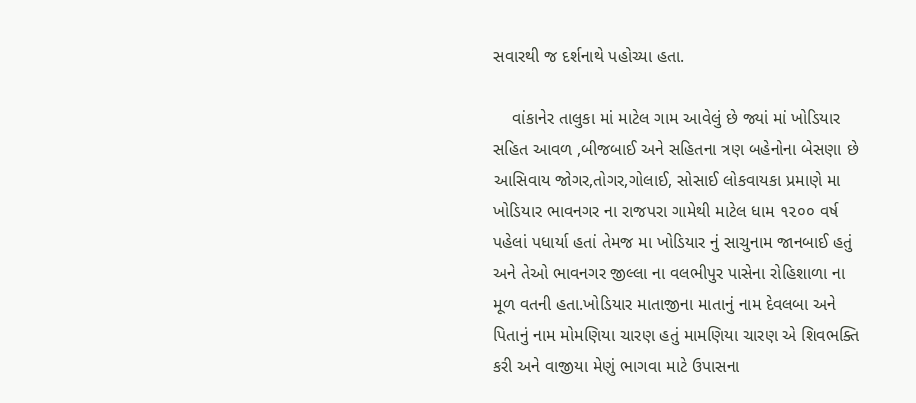સવારથી જ દર્શનાથે પહોચ્યા હતા.

    વાંકાનેર તાલુકા માં માટેલ ગામ આવેલું છે જ્યાં માં ખોડિયાર સહિત આવળ ,બીજબાઈ અને સહિતના ત્રણ બહેનોના બેસણા છે આસિવાય જોગર,તોગર,ગોલાઈ, સોસાઈ લોકવાયકા પ્રમાણે મા ખોડિયાર ભાવનગર ના રાજપરા ગામેથી માટેલ ધામ ૧૨૦૦ વર્ષ પહેલાં પધાર્યા હતાં તેમજ મા ખોડિયાર નું સાચુનામ જાનબાઈ હતું અને તેઓ ભાવનગર જીલ્લા ના વલભીપુર પાસેના રોહિશાળા ના મૂળ વતની હતા.ખોડિયાર માતાજીના માતાનું નામ દેવલબા અને પિતાનું નામ મોમણિયા ચારણ હતું મામણિયા ચારણ એ શિવભક્તિ કરી અને વાજીયા મેણું ભાગવા માટે ઉપાસના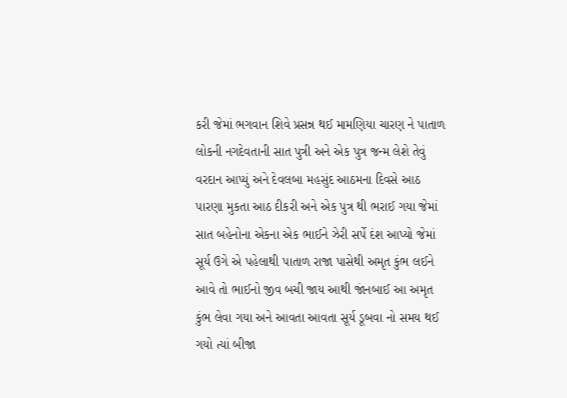કરી જેમાં ભગવાન શિવે પ્રસન્ન થઈ મામણિયા ચારણ ને પાતાળ લોકની નગદેવતાની સાત પુત્રી અને એક પુત્ર જન્મ લેશે તેવું વરદાન આપ્યું અને દેવલબા મહસુંદ આઠમના દિવસે આઠ પારણા મુકતા આઠ દીકરી અને એક પુત્ર થી ભરાઈ ગયા જેમાં સાત બહેનોના એકના એક ભાઈને ઝેરી સર્પે દંશ આપ્યો જેમાં સૂર્ય ઉગે એ પહેલાથી પાતાળ રાજા પાસેથી અમૃત કુંભ લઈને આવે તો ભાઈનો જીવ બચી જાય આથી જાંનબાઈ આ અમૃત કુંભ લેવા ગયા અને આવતા આવતા સૂર્ય ડૂબવા નો સમય થઈ ગયો ત્યાં બીજા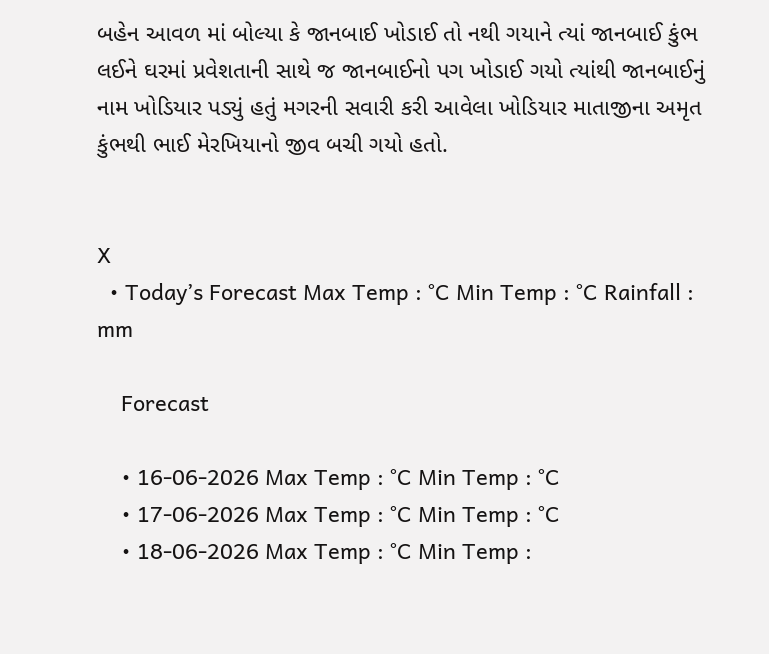બહેન આવળ માં બોલ્યા કે જાનબાઈ ખોડાઈ તો નથી ગયાને ત્યાં જાનબાઈ કુંભ લઈને ઘરમાં પ્રવેશતાની સાથે જ જાનબાઈનો પગ ખોડાઈ ગયો ત્યાંથી જાનબાઈનું નામ ખોડિયાર પડ્યું હતું મગરની સવારી કરી આવેલા ખોડિયાર માતાજીના અમૃત કુંભથી ભાઈ મેરખિયાનો જીવ બચી ગયો હતો.


X
  • Today’s Forecast Max Temp : °C Min Temp : °C Rainfall : mm

    Forecast

    • 16-06-2026 Max Temp : °C Min Temp : °C
    • 17-06-2026 Max Temp : °C Min Temp : °C
    • 18-06-2026 Max Temp : °C Min Temp :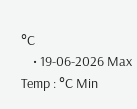°C
    • 19-06-2026 Max Temp : °C Min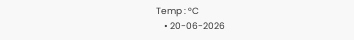Temp : °C
    • 20-06-2026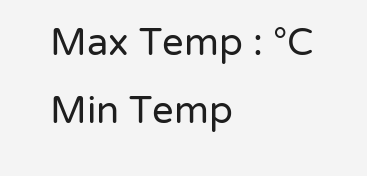Max Temp : °C Min Temp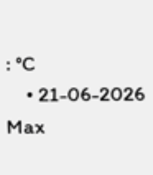: °C
    • 21-06-2026 Max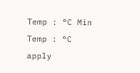Temp : °C Min Temp : °C
apply